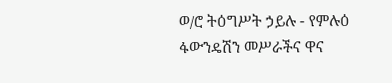ወ/ሮ ትዕግሥት ኃይሉ - የምሉዕ ፋውንዴሽን መሥራችና ዋና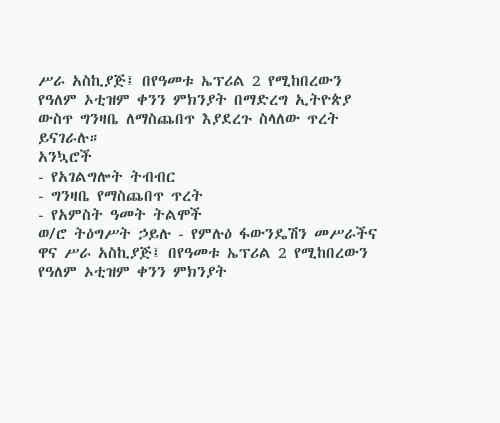ሥራ አስኪያጅ፤ በየዓመቱ ኤፕሪል 2 የሚከበረውን የዓለም ኦቲዝም ቀንን ምክንያት በማድረግ ኢትዮጵያ ውስጥ ግንዛቤ ለማስጨበጥ እያደረጉ ስላለው ጥረት ይናገራሉ።
አንኳሮች
- የአገልግሎት ትብብር
- ግንዛቤ የማስጨበጥ ጥረት
- የአምስት ዓመት ትልሞች
ወ/ሮ ትዕግሥት ኃይሉ - የምሉዕ ፋውንዴሽን መሥራችና ዋና ሥራ አስኪያጅ፤ በየዓመቱ ኤፕሪል 2 የሚከበረውን የዓለም ኦቲዝም ቀንን ምክንያት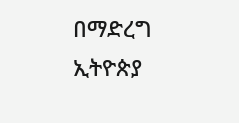በማድረግ ኢትዮጵያ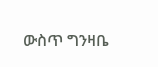ውስጥ ግንዛቤ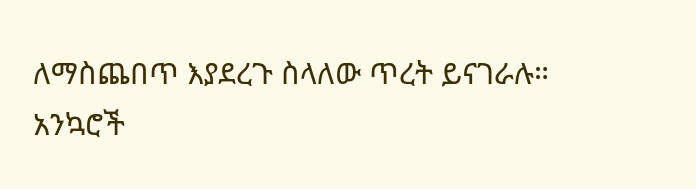ለማስጨበጥ እያደረጉ ስላለው ጥረት ይናገራሉ።
አንኳሮች